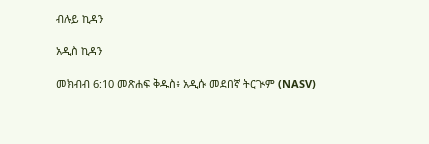ብሉይ ኪዳን

አዲስ ኪዳን

መክብብ 6:10 መጽሐፍ ቅዱስ፥ አዲሱ መደበኛ ትርጒም (NASV)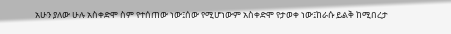አሁን ያለው ሁሉ አስቀድሞ ስም የተሰጠው ነው፤ሰው የሚሆነውም አስቀድሞ የታወቀ ነው፤ከራሱ ይልቅ ከሚበረታ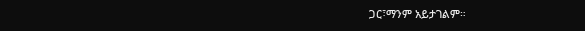ጋር፣ማንም አይታገልም።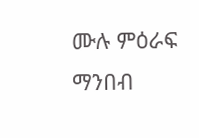ሙሉ ምዕራፍ ማንበብ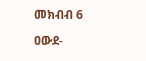መክብብ 6

ዐውደ-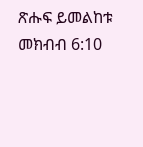ጽሑፍ ይመልከቱ መክብብ 6:10